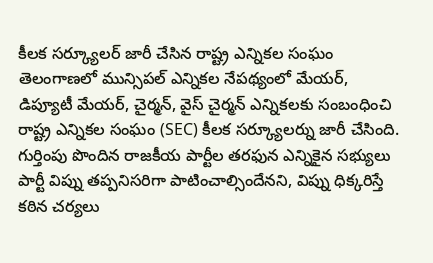కీలక సర్క్యూలర్ జారీ చేసిన రాష్ట్ర ఎన్నికల సంఘం
తెలంగాణలో మున్సిపల్ ఎన్నికల నేపథ్యంలో మేయర్, డిప్యూటీ మేయర్, చైర్మన్, వైస్ చైర్మన్ ఎన్నికలకు సంబంధించి రాష్ట్ర ఎన్నికల సంఘం (SEC) కీలక సర్క్యూలర్ను జారీ చేసింది. గుర్తింపు పొందిన రాజకీయ పార్టీల తరఫున ఎన్నికైన సభ్యులు పార్టీ విప్ను తప్పనిసరిగా పాటించాల్సిందేనని, విప్ను ధిక్కరిస్తే కఠిన చర్యలు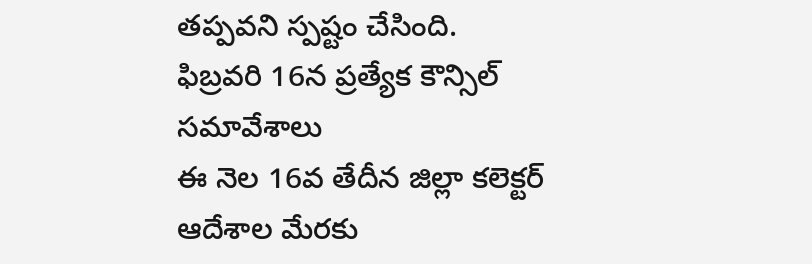తప్పవని స్పష్టం చేసింది.
ఫిబ్రవరి 16న ప్రత్యేక కౌన్సిల్ సమావేశాలు
ఈ నెల 16వ తేదీన జిల్లా కలెక్టర్ ఆదేశాల మేరకు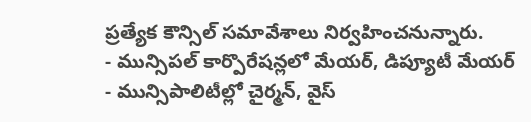ప్రత్యేక కౌన్సిల్ సమావేశాలు నిర్వహించనున్నారు.
- మున్సిపల్ కార్పొరేషన్లలో మేయర్, డిప్యూటీ మేయర్
- మున్సిపాలిటీల్లో చైర్మన్, వైస్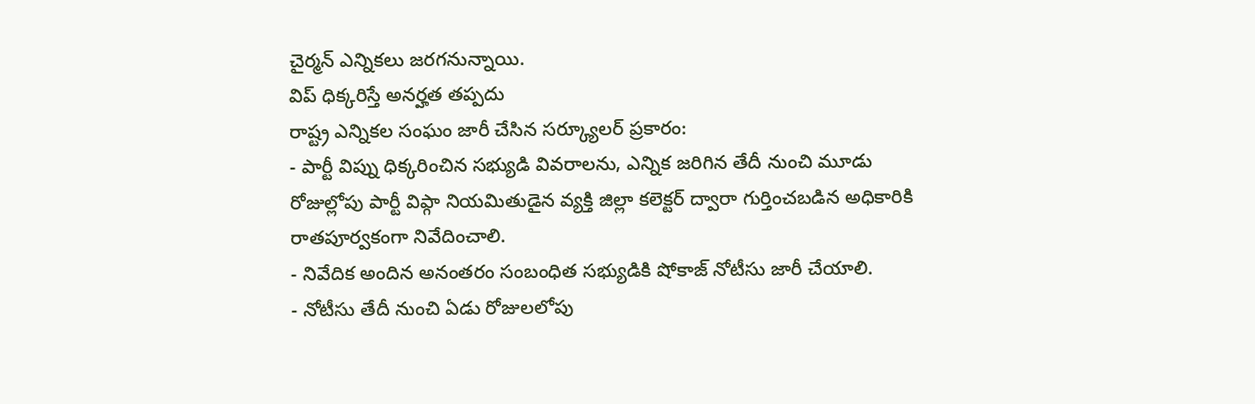చైర్మన్ ఎన్నికలు జరగనున్నాయి.
విప్ ధిక్కరిస్తే అనర్హత తప్పదు
రాష్ట్ర ఎన్నికల సంఘం జారీ చేసిన సర్క్యూలర్ ప్రకారం:
- పార్టీ విప్ను ధిక్కరించిన సభ్యుడి వివరాలను, ఎన్నిక జరిగిన తేదీ నుంచి మూడు రోజుల్లోపు పార్టీ విప్గా నియమితుడైన వ్యక్తి జిల్లా కలెక్టర్ ద్వారా గుర్తించబడిన అధికారికి రాతపూర్వకంగా నివేదించాలి.
- నివేదిక అందిన అనంతరం సంబంధిత సభ్యుడికి షోకాజ్ నోటీసు జారీ చేయాలి.
- నోటీసు తేదీ నుంచి ఏడు రోజులలోపు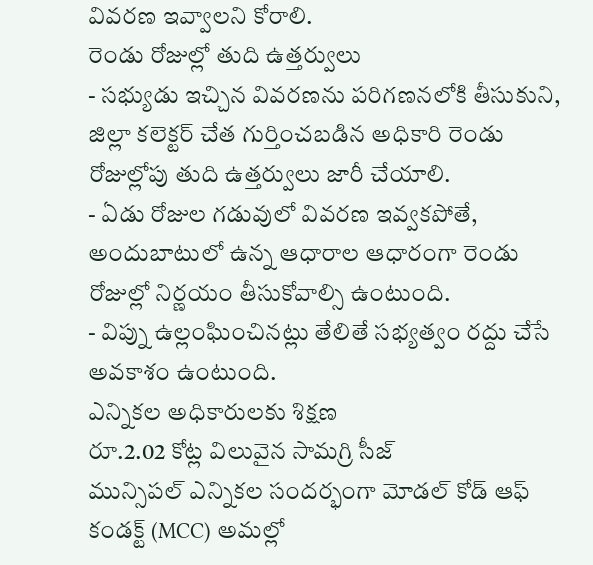వివరణ ఇవ్వాలని కోరాలి.
రెండు రోజుల్లో తుది ఉత్తర్వులు
- సభ్యుడు ఇచ్చిన వివరణను పరిగణనలోకి తీసుకుని, జిల్లా కలెక్టర్ చేత గుర్తించబడిన అధికారి రెండు రోజుల్లోపు తుది ఉత్తర్వులు జారీ చేయాలి.
- ఏడు రోజుల గడువులో వివరణ ఇవ్వకపోతే, అందుబాటులో ఉన్న ఆధారాల ఆధారంగా రెండు రోజుల్లో నిర్ణయం తీసుకోవాల్సి ఉంటుంది.
- విప్ను ఉల్లంఘించినట్లు తేలితే సభ్యత్వం రద్దు చేసే అవకాశం ఉంటుంది.
ఎన్నికల అధికారులకు శిక్షణ
రూ.2.02 కోట్ల విలువైన సామగ్రి సీజ్
మున్సిపల్ ఎన్నికల సందర్భంగా మోడల్ కోడ్ ఆఫ్ కండక్ట్ (MCC) అమల్లో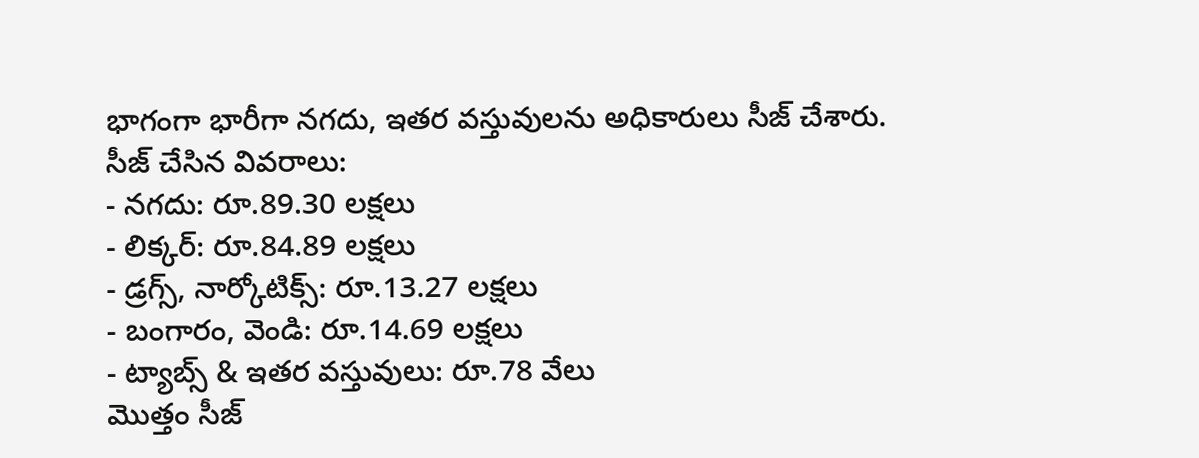భాగంగా భారీగా నగదు, ఇతర వస్తువులను అధికారులు సీజ్ చేశారు.
సీజ్ చేసిన వివరాలు:
- నగదు: రూ.89.30 లక్షలు
- లిక్కర్: రూ.84.89 లక్షలు
- డ్రగ్స్, నార్కోటిక్స్: రూ.13.27 లక్షలు
- బంగారం, వెండి: రూ.14.69 లక్షలు
- ట్యాబ్స్ & ఇతర వస్తువులు: రూ.78 వేలు
మొత్తం సీజ్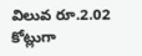విలువ రూ.2.02 కోట్లుగా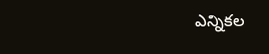ఎన్నికల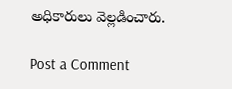అధికారులు వెల్లడించారు.

Post a Comment